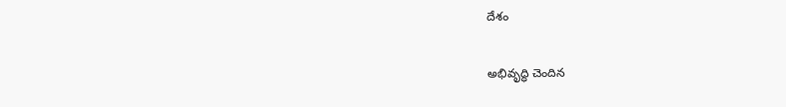దేశం

అభివృద్ధి చెందిన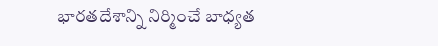భారతదేశాన్ని నిర్మించే బాధ్యత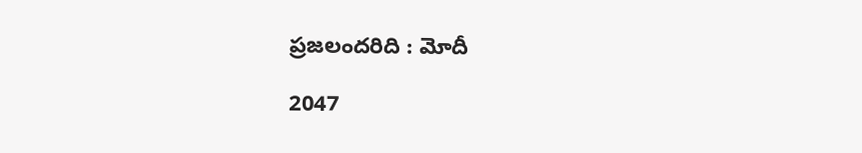ప్రజలందరిది : మోదీ

2047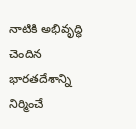నాటికి అభివృద్ధి చెందిన భారతదేశాన్ని నిర్మించే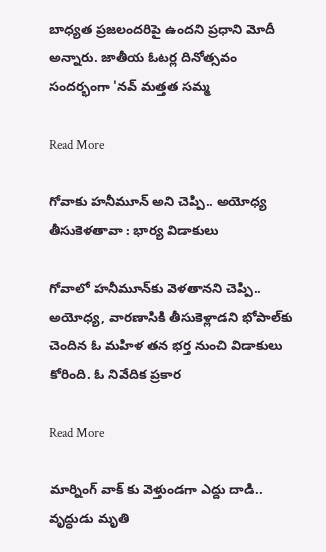బాధ్యత ప్రజలందరిపై ఉందని ప్రధాని మోదీ అన్నారు. జాతీయ ఓటర్ల దినోత్సవం సందర్భంగా 'నవ్ మత్తత సమ్మ

Read More

గోవాకు హనీమూన్ అని చెప్పి.. అయోధ్య తీసుకెళతావా : భార్య విడాకులు

గోవాలో హనీమూన్‌కు వెళతానని చెప్పి.. అయోధ్య, వారణాసికి తీసుకెళ్లాడని భోపాల్‌కు చెందిన ఓ మహిళ తన భర్త నుంచి విడాకులు కోరింది. ఓ నివేదిక ప్రకార

Read More

మార్నింగ్ వాక్ కు వెళ్తుండగా ఎద్దు దాడి.. వృద్ధుడు మృతి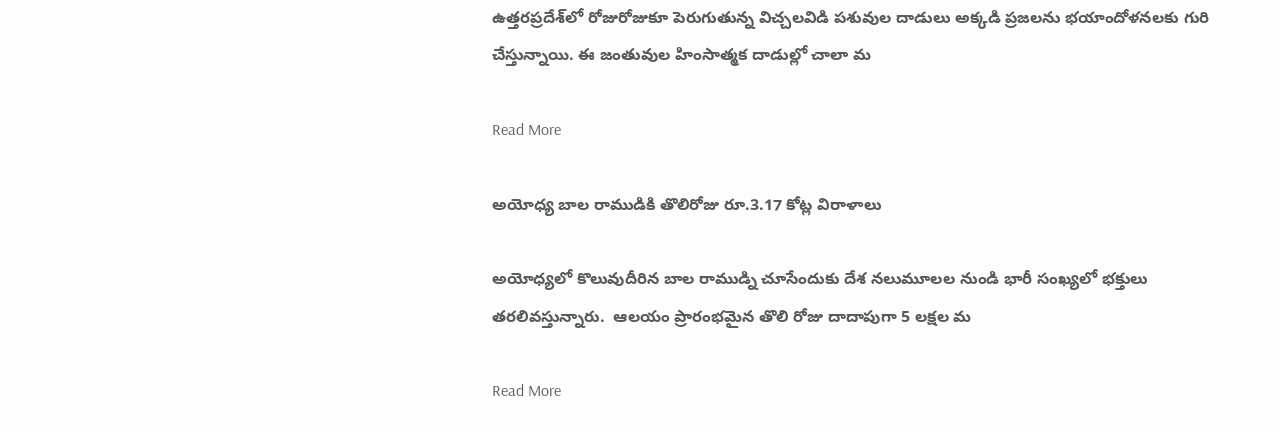ఉత్తరప్రదేశ్‌లో రోజురోజుకూ పెరుగుతున్న విచ్చలవిడి పశువుల దాడులు అక్కడి ప్రజలను భయాందోళనలకు గురి చేస్తున్నాయి. ఈ జంతువుల హింసాత్మక దాడుల్లో చాలా మ

Read More

అయోధ్య బాల రాముడికి తొలిరోజు రూ.3.17 కోట్ల విరాళాలు

అయోధ్యలో కొలువుదీరిన బాల రాముడ్ని చూసేందుకు దేశ నలుమూలల నుండి భారీ సంఖ్యలో భక్తులు తరలివస్తున్నారు.  ఆలయం ప్రారంభమైన తొలి రోజు దాదాపుగా 5 లక్షల మ

Read More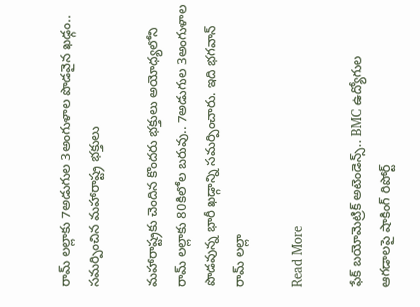రామ్ లల్లాకు 7అడుగుల 3అంగుళాల పొడవైన ఖఢ్గం.. సమర్పించిన మహారాష్ట్ర భక్తులు

మహారాష్ట్రకు చెందిన కొందరు భక్తులు అయోధ్యలోని రామ్ లల్లాకు 80కిలోల బరువు.. 7అడుగుల 3అంగుళాల పొడవున్న భారీ ఖడ్గాన్ని సమర్పించారు. ఇది భగవాన్ రామ్ లల్లా

Read More

ఫేక్ బయోమెట్రిక్ అటెండెన్స్.. BMC ఉద్యోగుల ఆగడాలపై షాకింగ్ రిపోర్ట్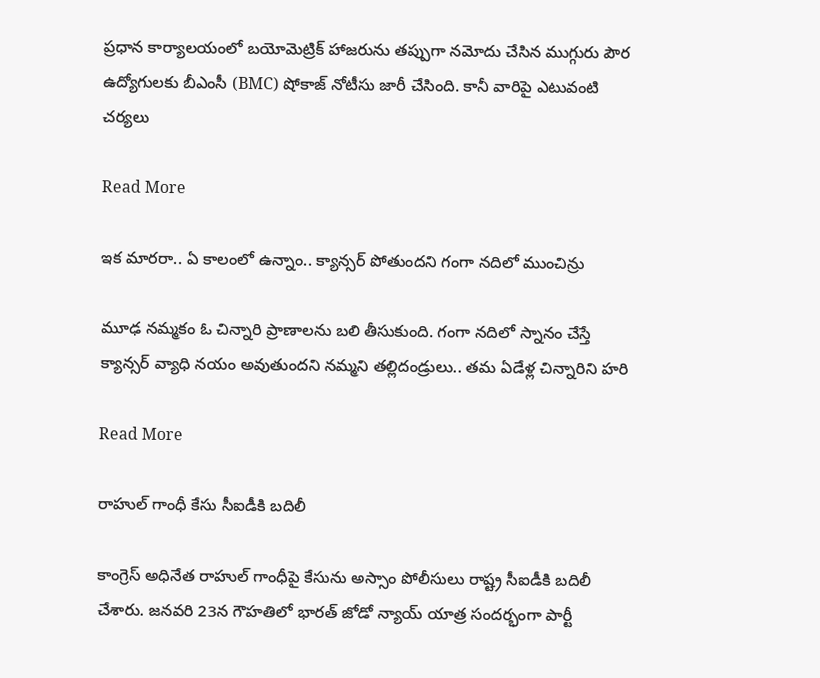ప్రధాన కార్యాలయంలో బయోమెట్రిక్ హాజరును తప్పుగా నమోదు చేసిన ముగ్గురు పౌర ఉద్యోగులకు బీఎంసీ (BMC) షోకాజ్ నోటీసు జారీ చేసింది. కానీ వారిపై ఎటువంటి చర్యలు

Read More

ఇక మారరా.. ఏ కాలంలో ఉన్నాం.. క్యాన్సర్ పోతుందని గంగా నదిలో ముంచిన్రు

మూఢ నమ్మకం ఓ చిన్నారి ప్రాణాలను బలి తీసుకుంది. గంగా నదిలో స్నానం చేస్తే క్యాన్సర్ వ్యాధి నయం అవుతుందని నమ్మని తల్లిదండ్రులు.. తమ ఏడేళ్ల చిన్నారిని హరి

Read More

రాహుల్ గాంధీ కేసు సీఐడీకి బదిలీ

కాంగ్రెస్ అధినేత రాహుల్ గాంధీపై కేసును అస్సాం పోలీసులు రాష్ట్ర సీఐడీకి బదిలీ చేశారు. జనవరి 23న గౌహతిలో భారత్ జోడో న్యాయ్ యాత్ర సందర్భంగా పార్టీ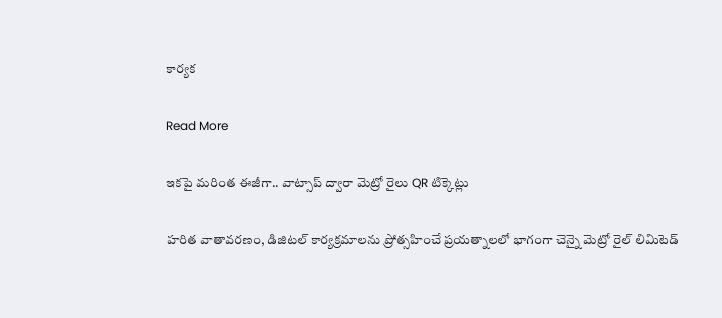కార్యక

Read More

ఇకపై మరింత ఈజీగా.. వాట్సాప్ ద్వారా మెట్రో రైలు QR టిక్కెట్లు

హరిత వాతావరణం, డిజిటల్ కార్యక్రమాలను ప్రోత్సహించే ప్రయత్నాలలో భాగంగా చెన్నై మెట్రో రైల్ లిమిటెడ్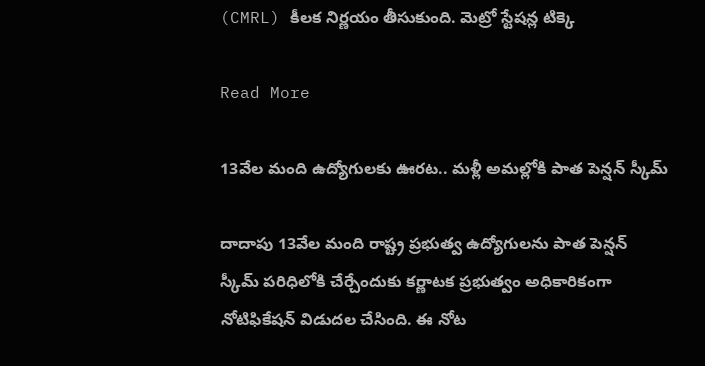(CMRL) కీలక నిర్ణయం తీసుకుంది. మెట్రో స్టేషన్ల టిక్కె

Read More

13వేల మంది ఉద్యోగులకు ఊరట.. మళ్లీ అమల్లోకి పాత పెన్షన్ స్కీమ్

దాదాపు 13వేల మంది రాష్ట్ర ప్రభుత్వ ఉద్యోగులను పాత పెన్షన్ స్కీమ్ పరిధిలోకి చేర్చేందుకు కర్ణాటక ప్రభుత్వం అధికారికంగా నోటిఫికేషన్ విడుదల చేసింది. ఈ నోట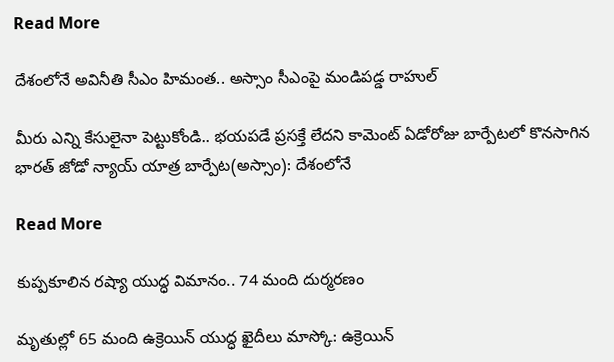Read More

దేశంలోనే అవినీతి సీఎం హిమంత.. అస్సాం సీఎంపై మండిపడ్డ రాహుల్

మీరు ఎన్ని కేసులైనా పెట్టుకోండి.. భయపడే ప్రసక్తే లేదని కామెంట్ ఏడోరోజు బార్పేటలో కొనసాగిన భారత్ జోడో న్యాయ్ యాత్ర బార్పేట(అస్సాం): దేశంలోనే

Read More

కుప్పకూలిన రష్యా యుద్ధ విమానం.. 74 మంది దుర్మరణం

మృతుల్లో 65 మంది ఉక్రెయిన్ యుద్ధ ఖైదీలు మాస్కో: ఉక్రెయిన్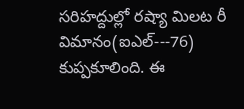సరిహద్దుల్లో రష్యా మిలట రీ విమానం(ఐఎల్‌---76) కుప్పకూలింది. ఈ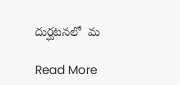దుర్ఘటనలో  మ

Read More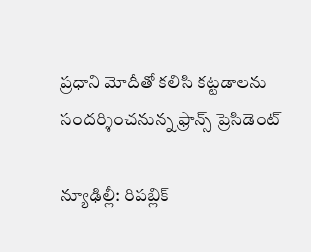ప్రధాని మోదీతో కలిసి కట్టడాలను సందర్శించనున్న ఫ్రాన్స్ ప్రెసిడెంట్‌

న్యూఢిల్లీ: రిపబ్లిక్‌‌‌‌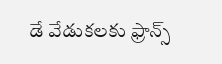డే వేడుకలకు ఫ్రాన్స్‌‌‌‌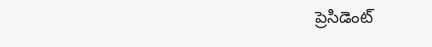ప్రెసిడెంట్‌‌‌‌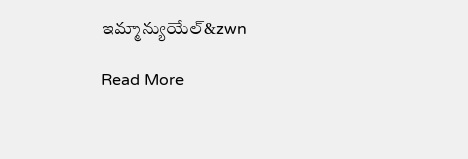ఇమ్మాన్యుయేల్‌&zwn

Read More